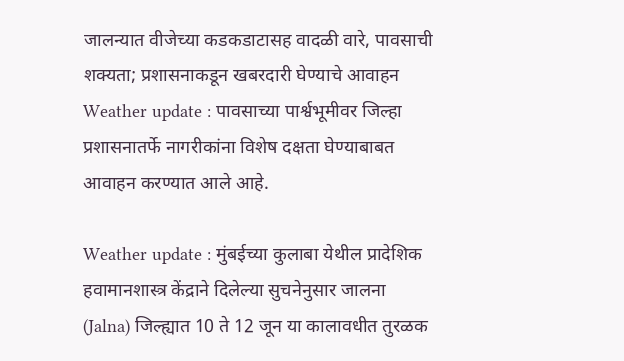जालन्यात वीजेच्या कडकडाटासह वादळी वारे, पावसाची शक्यता; प्रशासनाकडून खबरदारी घेण्याचे आवाहन
Weather update : पावसाच्या पार्श्वभूमीवर जिल्हा प्रशासनातर्फे नागरीकांना विशेष दक्षता घेण्याबाबत आवाहन करण्यात आले आहे.

Weather update : मुंबईच्या कुलाबा येथील प्रादेशिक हवामानशास्त्र केंद्राने दिलेल्या सुचनेनुसार जालना (Jalna) जिल्ह्यात 10 ते 12 जून या कालावधीत तुरळक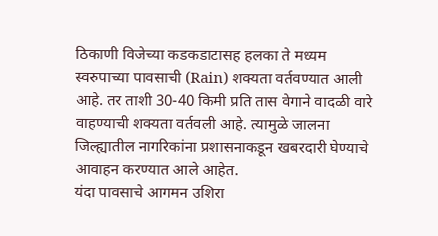ठिकाणी विजेच्या कडकडाटासह हलका ते मध्यम स्वरुपाच्या पावसाची (Rain) शक्यता वर्तवण्यात आली आहे. तर ताशी 30-40 किमी प्रति तास वेगाने वादळी वारे वाहण्याची शक्यता वर्तवली आहे. त्यामुळे जालना जिल्ह्यातील नागरिकांना प्रशासनाकडून खबरदारी घेण्याचे आवाहन करण्यात आले आहेत.
यंदा पावसाचे आगमन उशिरा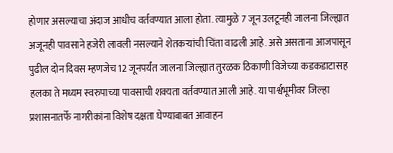होणार असल्याचा अंदाज आधीच वर्तवण्यात आला होता. त्यामुळे 7 जून उलटूनही जालना जिल्ह्यात अजूनही पावसाने हजेरी लावली नसल्याने शेतकऱ्यांची चिंता वाढली आहे. असे असताना आजपासून पुढील दोन दिवस म्हणजेच 12 जूनपर्यंत जालना जिल्ह्यात तुरळक ठिकाणी विजेच्या कडकडाटासह हलका ते मध्यम स्वरुपाच्या पावसाची शक्यता वर्तवण्यात आली आहे. या पार्श्वभूमीवर जिल्हा प्रशासनातर्फे नागरीकांना विशेष दक्षता घेण्याबाबत आवाहन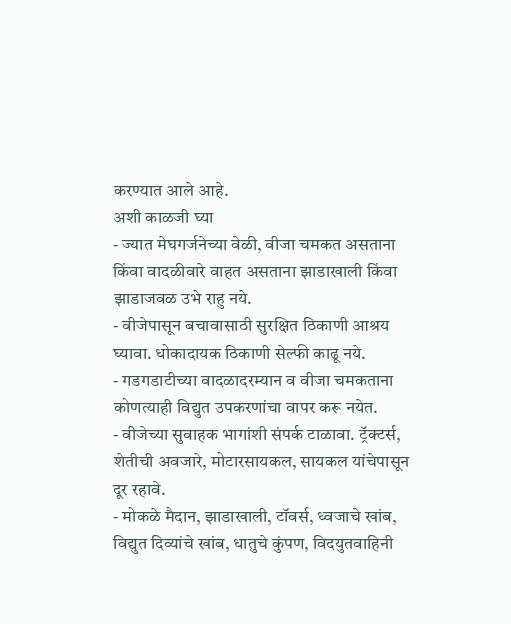करण्यात आले आहे.
अशी काळजी घ्या
- ज्यात मेघगर्जनेच्या वेळी, वीजा चमकत असताना किंवा वादळीवारे वाहत असताना झाडाखाली किंवा झाडाजवळ उभे राहु नये.
- वीजेपासून बचावासाठी सुरक्षित ठिकाणी आश्रय घ्यावा. धोकादायक ठिकाणी सेल्फी काढू नये.
- गडगडाटीच्या वादळादरम्यान व वीजा चमकताना कोणत्याही विद्युत उपकरणांचा वापर करू नयेत.
- वीजेच्या सुवाहक भागांशी संपर्क टाळावा. ट्रॅक्टर्स, शेतीची अवजारे, मोटारसायकल, सायकल यांचेपासून दूर रहावे.
- मोकळे मैदान, झाडाखाली, टॉवर्स, ध्वजाचे खांब, विद्युत दिव्यांचे खांब, धातुचे कुंपण, विदयुतवाहिनी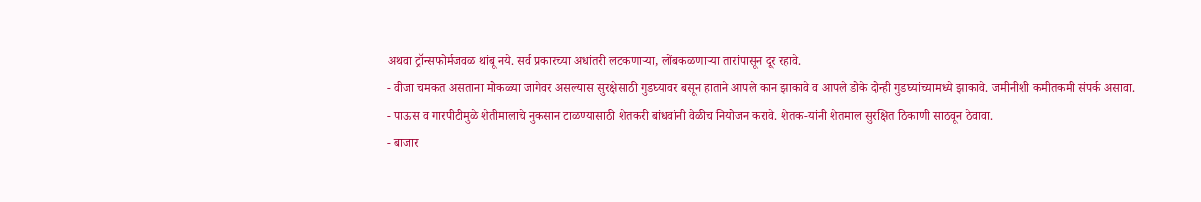अथवा ट्रॉन्सफोर्मजवळ थांबू नये. सर्व प्रकारच्या अधांतरी लटकणाऱ्या, लोंबकळणाऱ्या तारांपासून दूर रहावे.
- वीजा चमकत असताना मोकळ्या जागेवर असल्यास सुरक्षेसाठी गुडघ्यावर बसून हाताने आपले कान झाकावे व आपले डोके दोन्ही गुडघ्यांच्यामध्ये झाकावे. जमीनीशी कमीतकमी संपर्क असावा.
- पाऊस व गारपीटीमुळे शेतीमालाचे नुकसान टाळण्यासाठी शेतकरी बांधवांनी वेळीच नियोजन करावे. शेतक-यांनी शेतमाल सुरक्षित ठिकाणी साठवून ठेवावा.
- बाजार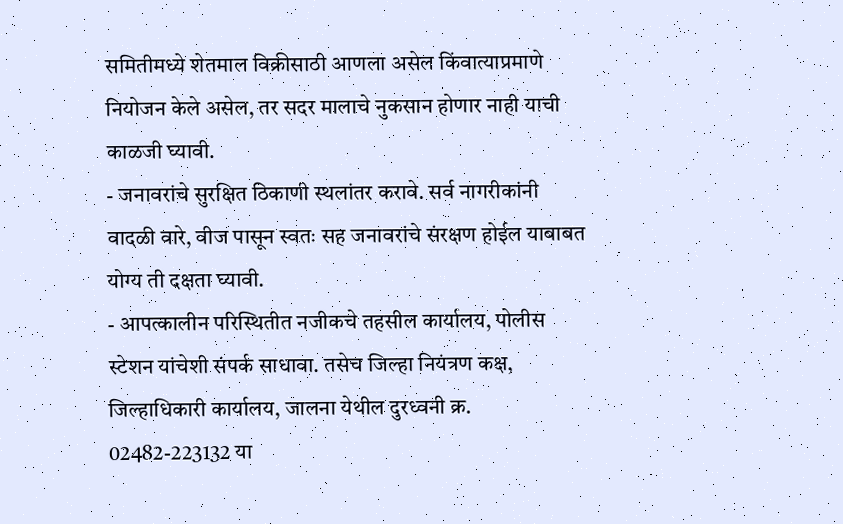समितीमध्ये शेतमाल विक्रीसाठी आणला असेल किंवात्याप्रमाणे नियोजन केले असेल, तर सदर मालाचे नुकसान होणार नाही याची काळजी घ्यावी.
- जनावरांचे सुरक्षित ठिकाणी स्थलांतर करावे. सर्व नागरीकांनी वादळी वारे, वीज पासून स्वतः सह जनावरांचे संरक्षण होईल याबाबत योग्य ती दक्षता घ्यावी.
- आपत्कालीन परिस्थितीत नजीकचे तहसील कार्यालय, पोलीस स्टेशन यांचेशी संपर्क साधावा. तसेच जिल्हा नियंत्रण कक्ष, जिल्हाधिकारी कार्यालय, जालना येथील दुरध्वनी क्र. 02482-223132 या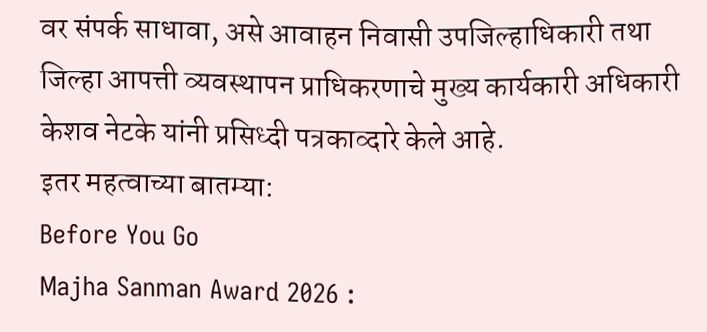वर संपर्क साधावा, असे आवाहन निवासी उपजिल्हाधिकारी तथा जिल्हा आपत्ती व्यवस्थापन प्राधिकरणाचे मुख्य कार्यकारी अधिकारी केशव नेटके यांनी प्रसिध्दी पत्रकाव्दारे केले आहे.
इतर महत्वाच्या बातम्या:
Before You Go
Majha Sanman Award 2026 :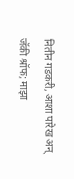नितीन गडकरी, आशा पारेख अन् जॅकी श्रॉफ; माझा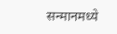सन्मानमध्ये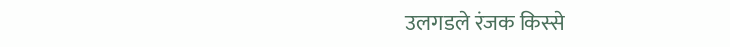उलगडले रंजक किस्से